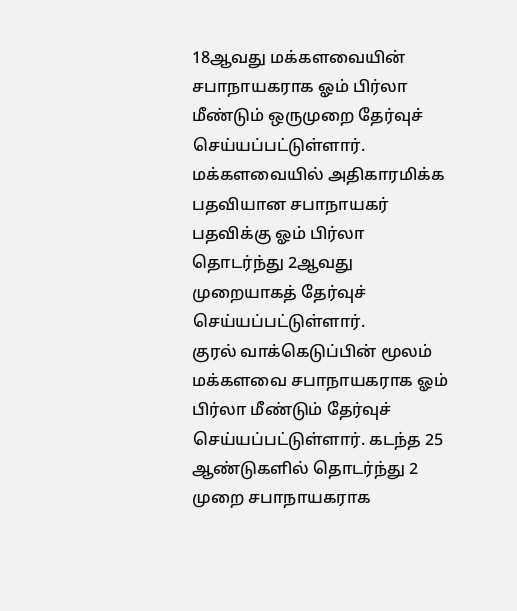18ஆவது மக்களவையின் சபாநாயகராக ஓம் பிர்லா மீண்டும் ஒருமுறை தேர்வுச் செய்யப்பட்டுள்ளார். மக்களவையில் அதிகாரமிக்க பதவியான சபாநாயகர் பதவிக்கு ஓம் பிர்லா தொடர்ந்து 2ஆவது முறையாகத் தேர்வுச் செய்யப்பட்டுள்ளார்.
குரல் வாக்கெடுப்பின் மூலம் மக்களவை சபாநாயகராக ஓம் பிர்லா மீண்டும் தேர்வுச் செய்யப்பட்டுள்ளார். கடந்த 25 ஆண்டுகளில் தொடர்ந்து 2 முறை சபாநாயகராக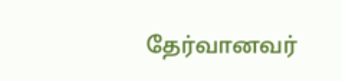தேர்வானவர்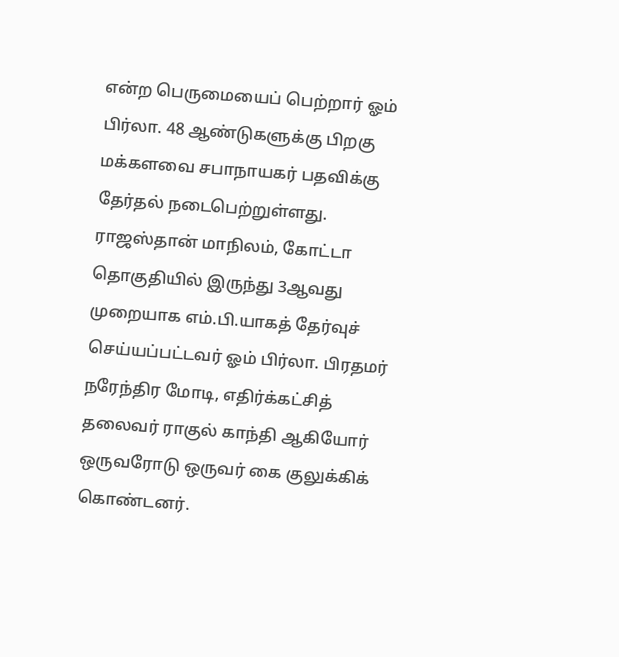என்ற பெருமையைப் பெற்றார் ஓம் பிர்லா. 48 ஆண்டுகளுக்கு பிறகு மக்களவை சபாநாயகர் பதவிக்கு தேர்தல் நடைபெற்றுள்ளது.
ராஜஸ்தான் மாநிலம், கோட்டா தொகுதியில் இருந்து 3ஆவது முறையாக எம்.பி.யாகத் தேர்வுச் செய்யப்பட்டவர் ஓம் பிர்லா. பிரதமர் நரேந்திர மோடி, எதிர்க்கட்சித் தலைவர் ராகுல் காந்தி ஆகியோர் ஒருவரோடு ஒருவர் கை குலுக்கிக் கொண்டனர்.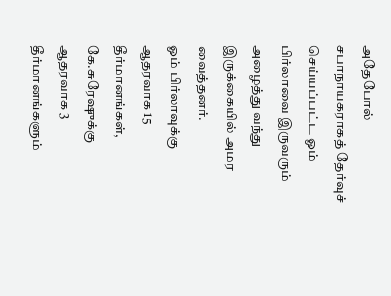அதேபோல் சபாநாயகராகத் தேர்வுச் செய்யப்பட்ட ஓம் பிர்லாவை இருவரும் அழைத்து வந்து இருக்கையில் அமர வைத்தனர்.
ஓம் பிர்லாவுக்கு ஆதரவாக 15 தீர்மானங்கள், கே.சுரேஷுக்கு ஆதரவாக 3 தீர்மானங்களும்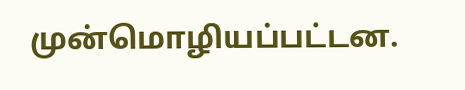முன்மொழியப்பட்டன.